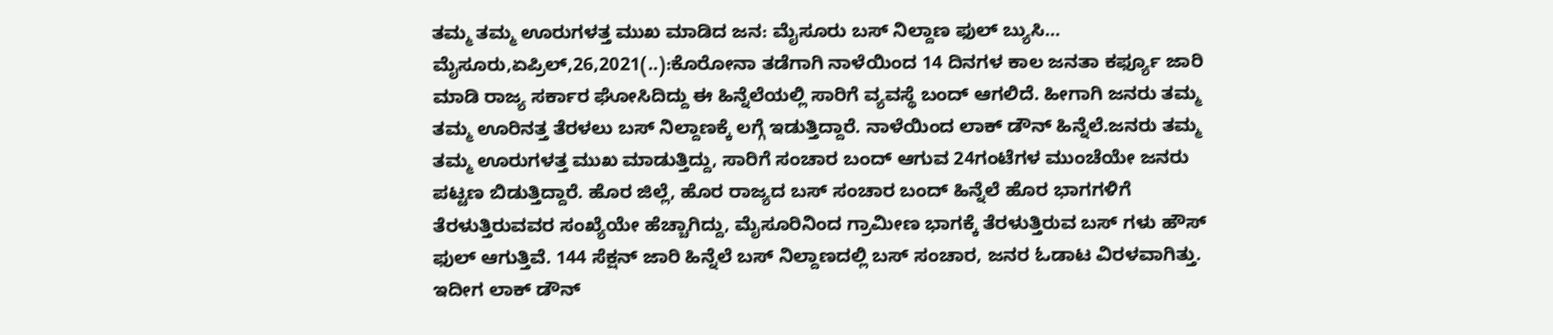ತಮ್ಮ ತಮ್ಮ ಊರುಗಳತ್ತ ಮುಖ ಮಾಡಿದ ಜನ: ಮೈಸೂರು ಬಸ್ ನಿಲ್ದಾಣ ಫುಲ್ ಬ್ಯುಸಿ… ಮೈಸೂರು,ಏಪ್ರಿಲ್,26,2021(..):ಕೊರೋನಾ ತಡೆಗಾಗಿ ನಾಳೆಯಿಂದ 14 ದಿನಗಳ ಕಾಲ ಜನತಾ ಕರ್ಫ್ಯೂ ಜಾರಿ ಮಾಡಿ ರಾಜ್ಯ ಸರ್ಕಾರ ಘೋಸಿದಿದ್ದು ಈ ಹಿನ್ನೆಲೆಯಲ್ಲಿ ಸಾರಿಗೆ ವ್ಯವಸ್ಥೆ ಬಂದ್ ಆಗಲಿದೆ. ಹೀಗಾಗಿ ಜನರು ತಮ್ಮ ತಮ್ಮ ಊರಿನತ್ತ ತೆರಳಲು ಬಸ್ ನಿಲ್ದಾಣಕ್ಕೆ ಲಗ್ಗೆ ಇಡುತ್ತಿದ್ದಾರೆ. ನಾಳೆಯಿಂದ ಲಾಕ್ ಡೌನ್ ಹಿನ್ನೆಲೆ.ಜನರು ತಮ್ಮ ತಮ್ಮ ಊರುಗಳತ್ತ ಮುಖ ಮಾಡುತ್ತಿದ್ದು, ಸಾರಿಗೆ ಸಂಚಾರ ಬಂದ್ ಆಗುವ 24ಗಂಟೆಗಳ ಮುಂಚೆಯೇ ಜನರು ಪಟ್ಟಣ ಬಿಡುತ್ತಿದ್ದಾರೆ. ಹೊರ ಜಿಲ್ಲೆ, ಹೊರ ರಾಜ್ಯದ ಬಸ್ ಸಂಚಾರ ಬಂದ್ ಹಿನ್ನೆಲೆ ಹೊರ ಭಾಗಗಳಿಗೆ ತೆರಳುತ್ತಿರುವವರ ಸಂಖ್ಯೆಯೇ ಹೆಚ್ಚಾಗಿದ್ದು, ಮೈಸೂರಿನಿಂದ ಗ್ರಾಮೀಣ ಭಾಗಕ್ಕೆ ತೆರಳುತ್ತಿರುವ ಬಸ್ ಗಳು ಹೌಸ್ ಫುಲ್ ಆಗುತ್ತಿವೆ. 144 ಸೆಕ್ಷನ್ ಜಾರಿ ಹಿನ್ನೆಲೆ ಬಸ್ ನಿಲ್ದಾಣದಲ್ಲಿ ಬಸ್ ಸಂಚಾರ, ಜನರ ಓಡಾಟ ವಿರಳವಾಗಿತ್ತು. ಇದೀಗ ಲಾಕ್ ಡೌನ್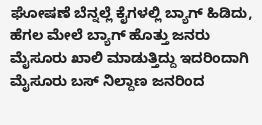ಘೋಷಣೆ ಬೆನ್ನಲ್ಲೆ ಕೈಗಳಲ್ಲಿ ಬ್ಯಾಗ್ ಹಿಡಿದು, ಹೆಗಲ ಮೇಲೆ ಬ್ಯಾಗ್ ಹೊತ್ತು ಜನರು ಮೈಸೂರು ಖಾಲಿ ಮಾಡುತ್ತಿದ್ದು ಇದರಿಂದಾಗಿ ಮೈಸೂರು ಬಸ್ ನಿಲ್ದಾಣ ಜನರಿಂದ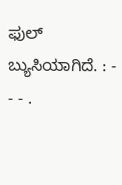ಫುಲ್ ಬ್ಯುಸಿಯಾಗಿದೆ. : - - - .